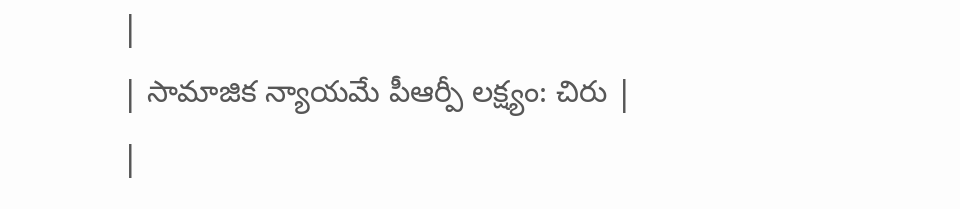|
| సామాజిక న్యాయమే పీఆర్పీ లక్ష్యం: చిరు |
|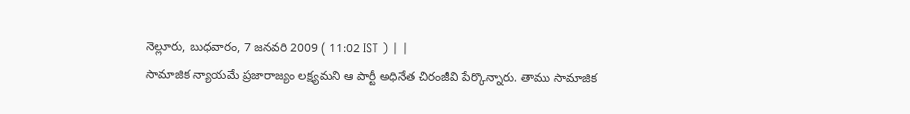నెల్లూరు, బుధవారం, 7 జనవరి 2009 ( 11:02 IST ) | |
సామాజిక న్యాయమే ప్రజారాజ్యం లక్ష్యమని ఆ పార్టీ అధినేత చిరంజీవి పేర్కొన్నారు. తాము సామాజిక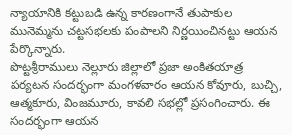న్యాయానికి కట్టుబడి ఉన్న కారణంగానే తుపాకుల మునెమ్మను చట్టసభలకు పంపాలని నిర్ణయించినట్టు ఆయన పేర్కొన్నారు.
పొట్టశ్రీరాములు నెల్లూరు జిల్లాలో ప్రజా అంకితయాత్ర పర్యటన సందర్భంగా మంగళవారం ఆయన కోవూరు, బుచ్చి, ఆత్మకూరు, వింజమూరు, కావలి సభల్లో ప్రసంగించారు. ఈ సందర్భంగా ఆయన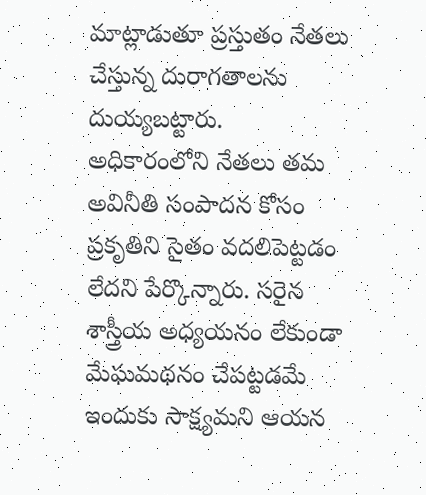మాట్లాడుతూ ప్రస్తుతం నేతలు చేస్తున్న దురాగతాలను దుయ్యబట్టారు.
అధికారంలోని నేతలు తమ అవినీతి సంపాదన కోసం ప్రకృతిని సైతం వదలిపెట్టడం లేదని పేర్కొన్నారు. సరైన శాస్త్రీయ అధ్యయనం లేకుండా మేఘమథనం చేపట్టడమే ఇందుకు సాక్ష్యమని ఆయన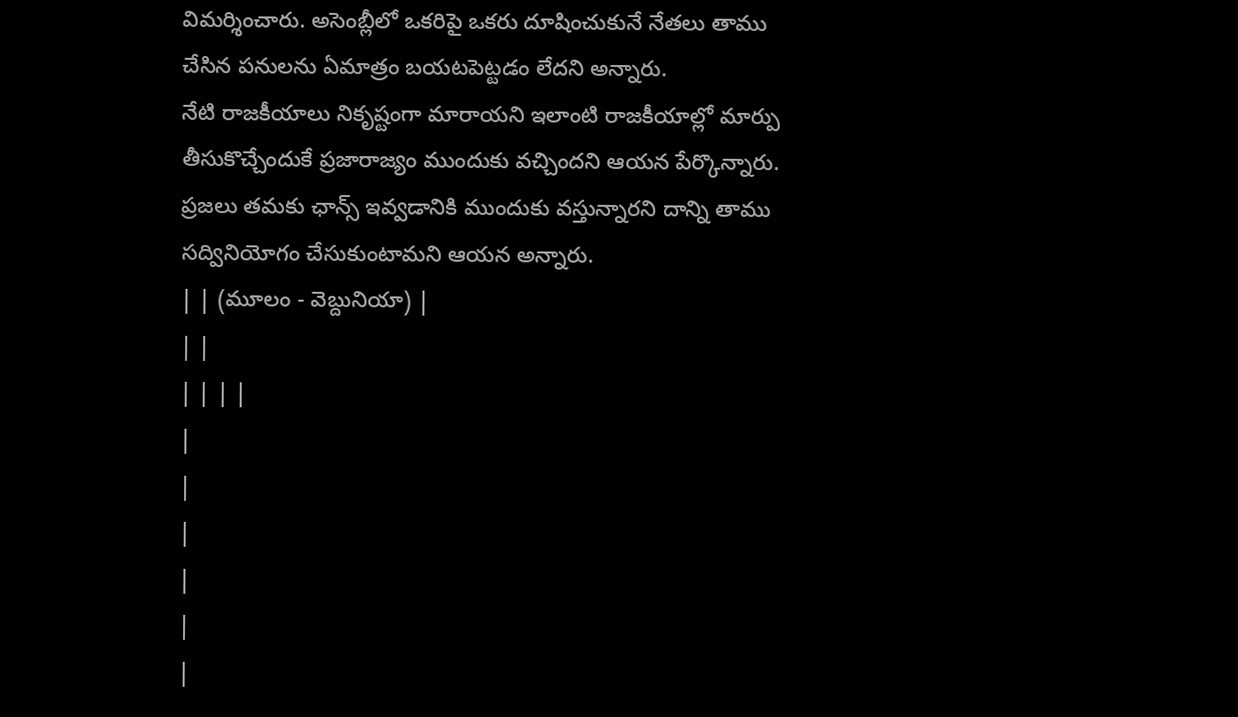విమర్శించారు. అసెంబ్లీలో ఒకరిపై ఒకరు దూషించుకునే నేతలు తాము చేసిన పనులను ఏమాత్రం బయటపెట్టడం లేదని అన్నారు.
నేటి రాజకీయాలు నికృష్టంగా మారాయని ఇలాంటి రాజకీయాల్లో మార్పు తీసుకొచ్చేందుకే ప్రజారాజ్యం ముందుకు వచ్చిందని ఆయన పేర్కొన్నారు. ప్రజలు తమకు ఛాన్స్ ఇవ్వడానికి ముందుకు వస్తున్నారని దాన్ని తాము సద్వినియోగం చేసుకుంటామని ఆయన అన్నారు.
| | (మూలం - వెబ్దునియా) |
| |
| | | |
|
|
|
|
|
|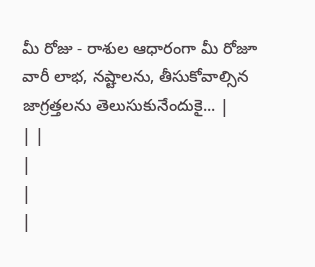మీ రోజు - రాశుల ఆధారంగా మీ రోజూ వారీ లాభ, నష్టాలను, తీసుకోవాల్సిన జాగ్రత్తలను తెలుసుకునేందుకై... |
| |
|
|
|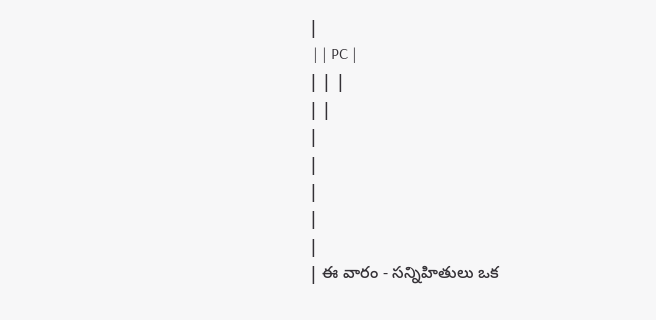|
 | | PC |
| | |
| |
|
|
|
|
|
| ఈ వారం - సన్నిహితులు ఒక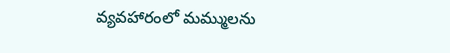వ్యవహారంలో మమ్ములను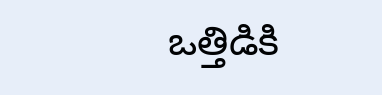ఒత్తిడికి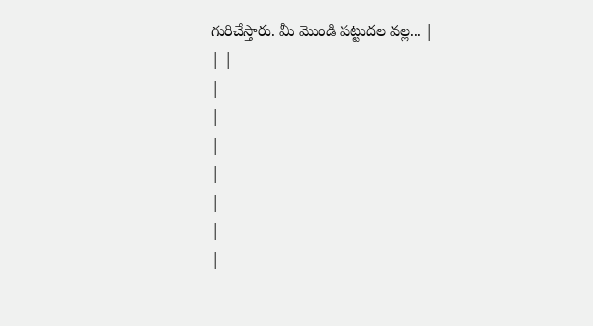గురిచేస్తారు. మీ మొండి పట్టుదల వల్ల... |
| |
|
|
|
|
|
|
|